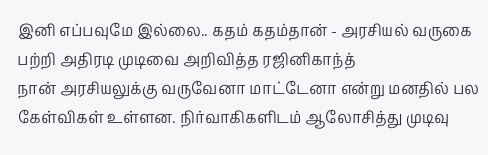இனி எப்பவுமே இல்லை.. கதம் கதம்தான் - அரசியல் வருகை பற்றி அதிரடி முடிவை அறிவித்த ரஜினிகாந்த்
நான் அரசியலுக்கு வருவேனா மாட்டேனா என்று மனதில் பல கேள்விகள் உள்ளன. நிர்வாகிகளிடம் ஆலோசித்து முடிவு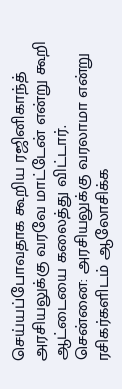செய்யப்போவதாக கூறிய ரஜினிகாந்த் அரசியலுக்கு வரவே மாட்டேன் என்று கூறி ஆட்டையை கலைத்து விட்டார்.
சென்னை: அரசியலுக்கு வரலாமா என்று ரசிகர்களிடம் ஆலோசிக்க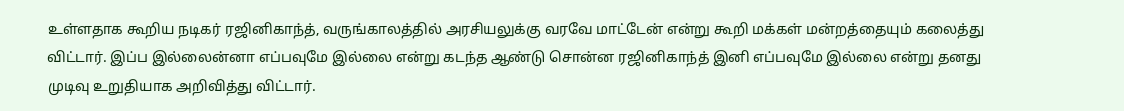உள்ளதாக கூறிய நடிகர் ரஜினிகாந்த், வருங்காலத்தில் அரசியலுக்கு வரவே மாட்டேன் என்று கூறி மக்கள் மன்றத்தையும் கலைத்து விட்டார். இப்ப இல்லைன்னா எப்பவுமே இல்லை என்று கடந்த ஆண்டு சொன்ன ரஜினிகாந்த் இனி எப்பவுமே இல்லை என்று தனது முடிவு உறுதியாக அறிவித்து விட்டார்.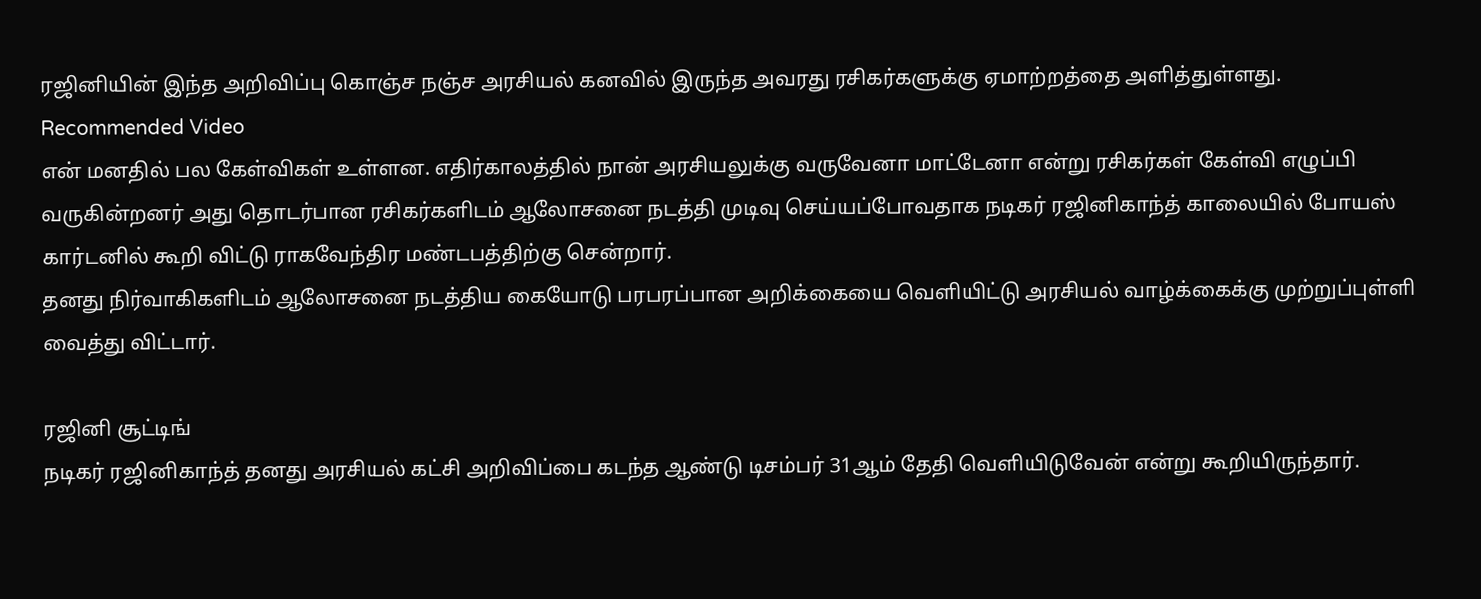ரஜினியின் இந்த அறிவிப்பு கொஞ்ச நஞ்ச அரசியல் கனவில் இருந்த அவரது ரசிகர்களுக்கு ஏமாற்றத்தை அளித்துள்ளது.
Recommended Video
என் மனதில் பல கேள்விகள் உள்ளன. எதிர்காலத்தில் நான் அரசியலுக்கு வருவேனா மாட்டேனா என்று ரசிகர்கள் கேள்வி எழுப்பி வருகின்றனர் அது தொடர்பான ரசிகர்களிடம் ஆலோசனை நடத்தி முடிவு செய்யப்போவதாக நடிகர் ரஜினிகாந்த் காலையில் போயஸ் கார்டனில் கூறி விட்டு ராகவேந்திர மண்டபத்திற்கு சென்றார்.
தனது நிர்வாகிகளிடம் ஆலோசனை நடத்திய கையோடு பரபரப்பான அறிக்கையை வெளியிட்டு அரசியல் வாழ்க்கைக்கு முற்றுப்புள்ளி வைத்து விட்டார்.

ரஜினி சூட்டிங்
நடிகர் ரஜினிகாந்த் தனது அரசியல் கட்சி அறிவிப்பை கடந்த ஆண்டு டிசம்பர் 31ஆம் தேதி வெளியிடுவேன் என்று கூறியிருந்தார்.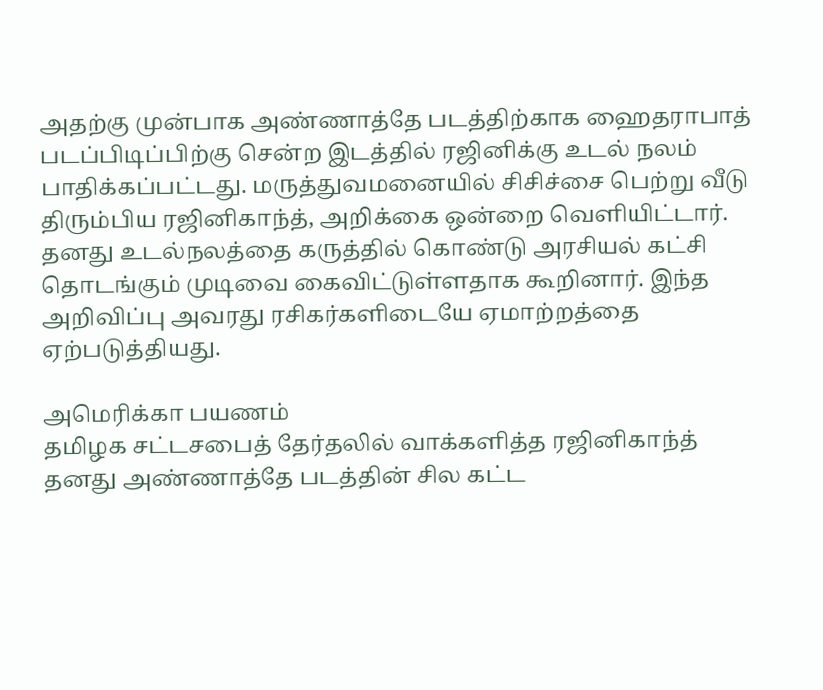அதற்கு முன்பாக அண்ணாத்தே படத்திற்காக ஹைதராபாத் படப்பிடிப்பிற்கு சென்ற இடத்தில் ரஜினிக்கு உடல் நலம் பாதிக்கப்பட்டது. மருத்துவமனையில் சிசிச்சை பெற்று வீடு திரும்பிய ரஜினிகாந்த், அறிக்கை ஒன்றை வெளியிட்டார். தனது உடல்நலத்தை கருத்தில் கொண்டு அரசியல் கட்சி தொடங்கும் முடிவை கைவிட்டுள்ளதாக கூறினார். இந்த அறிவிப்பு அவரது ரசிகர்களிடையே ஏமாற்றத்தை ஏற்படுத்தியது.

அமெரிக்கா பயணம்
தமிழக சட்டசபைத் தேர்தலில் வாக்களித்த ரஜினிகாந்த் தனது அண்ணாத்தே படத்தின் சில கட்ட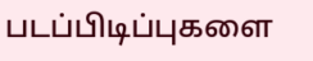படப்பிடிப்புகளை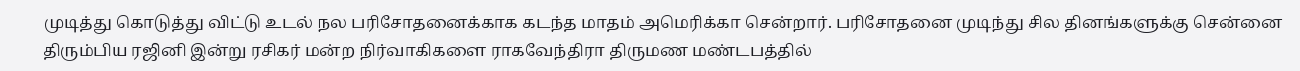முடித்து கொடுத்து விட்டு உடல் நல பரிசோதனைக்காக கடந்த மாதம் அமெரிக்கா சென்றார். பரிசோதனை முடிந்து சில தினங்களுக்கு சென்னை திரும்பிய ரஜினி இன்று ரசிகர் மன்ற நிர்வாகிகளை ராகவேந்திரா திருமண மண்டபத்தில்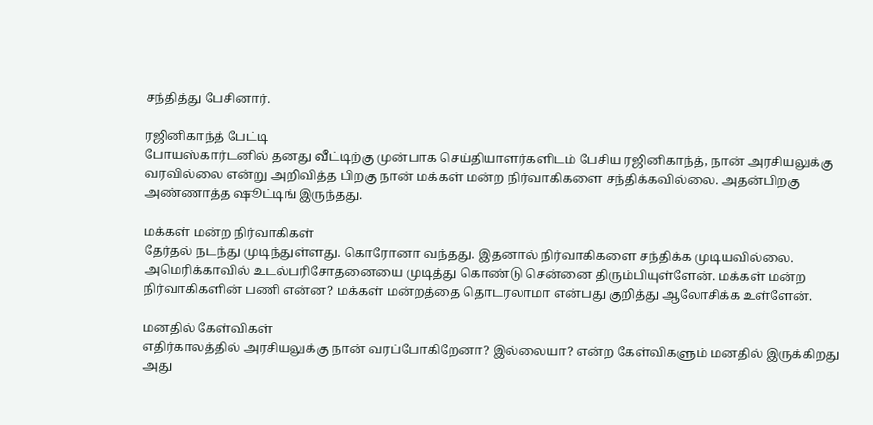சந்தித்து பேசினார்.

ரஜினிகாந்த் பேட்டி
போயஸ்கார்டனில் தனது வீட்டிற்கு முன்பாக செய்தியாளர்களிடம் பேசிய ரஜினிகாந்த், நான் அரசியலுக்கு வரவில்லை என்று அறிவித்த பிறகு நான் மக்கள் மன்ற நிர்வாகிகளை சந்திக்கவில்லை. அதன்பிறகு அண்ணாத்த ஷூட்டிங் இருந்தது.

மக்கள் மன்ற நிர்வாகிகள்
தேர்தல் நடந்து முடிந்துள்ளது. கொரோனா வந்தது. இதனால் நிர்வாகிகளை சந்திக்க முடியவில்லை. அமெரிக்காவில் உடல்பரிசோதனையை முடித்து கொண்டு சென்னை திரும்பியுள்ளேன். மக்கள் மன்ற நிர்வாகிகளின் பணி என்ன? மக்கள் மன்றத்தை தொடரலாமா என்பது குறித்து ஆலோசிக்க உள்ளேன்.

மனதில் கேள்விகள்
எதிர்காலத்தில் அரசியலுக்கு நான் வரப்போகிறேனா? இல்லையா? என்ற கேள்விகளும் மனதில் இருக்கிறது அது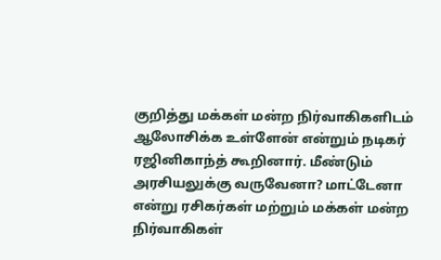குறித்து மக்கள் மன்ற நிர்வாகிகளிடம் ஆலோசிக்க உள்ளேன் என்றும் நடிகர் ரஜினிகாந்த் கூறினார். மீண்டும் அரசியலுக்கு வருவேனா? மாட்டேனா என்று ரசிகர்கள் மற்றும் மக்கள் மன்ற நிர்வாகிகள்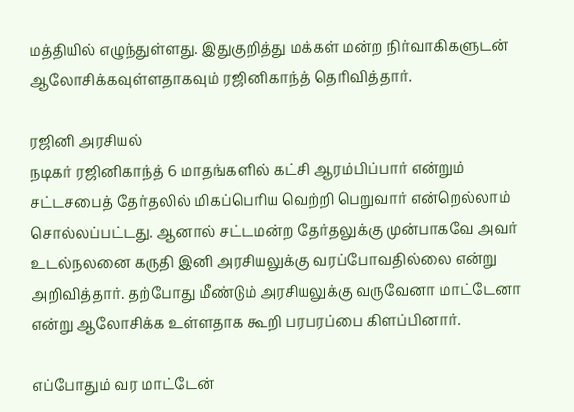மத்தியில் எழுந்துள்ளது. இதுகுறித்து மக்கள் மன்ற நிர்வாகிகளுடன் ஆலோசிக்கவுள்ளதாகவும் ரஜினிகாந்த் தெரிவித்தார்.

ரஜினி அரசியல்
நடிகர் ரஜினிகாந்த் 6 மாதங்களில் கட்சி ஆரம்பிப்பார் என்றும் சட்டசபைத் தேர்தலில் மிகப்பெரிய வெற்றி பெறுவார் என்றெல்லாம் சொல்லப்பட்டது. ஆனால் சட்டமன்ற தேர்தலுக்கு முன்பாகவே அவர் உடல்நலனை கருதி இனி அரசியலுக்கு வரப்போவதில்லை என்று அறிவித்தார். தற்போது மீண்டும் அரசியலுக்கு வருவேனா மாட்டேனா என்று ஆலோசிக்க உள்ளதாக கூறி பரபரப்பை கிளப்பினார்.

எப்போதும் வர மாட்டேன்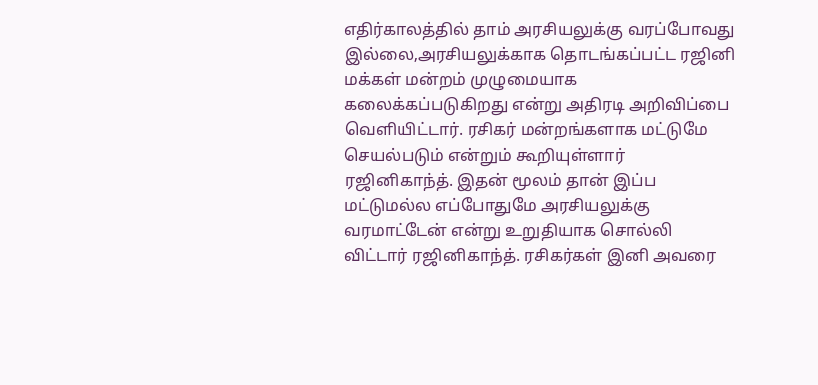எதிர்காலத்தில் தாம் அரசியலுக்கு வரப்போவது இல்லை,அரசியலுக்காக தொடங்கப்பட்ட ரஜினி மக்கள் மன்றம் முழுமையாக கலைக்கப்படுகிறது என்று அதிரடி அறிவிப்பை வெளியிட்டார். ரசிகர் மன்றங்களாக மட்டுமே செயல்படும் என்றும் கூறியுள்ளார் ரஜினிகாந்த். இதன் மூலம் தான் இப்ப மட்டுமல்ல எப்போதுமே அரசியலுக்கு வரமாட்டேன் என்று உறுதியாக சொல்லி விட்டார் ரஜினிகாந்த். ரசிகர்கள் இனி அவரை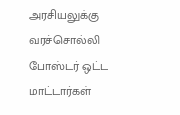அரசியலுக்கு வரச்சொல்லி போஸ்டர் ஒட்ட மாட்டார்கள்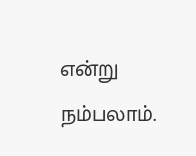என்று நம்பலாம்.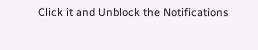Click it and Unblock the Notifications